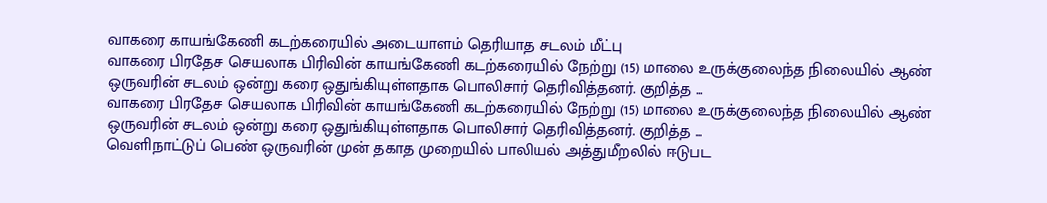வாகரை காயங்கேணி கடற்கரையில் அடையாளம் தெரியாத சடலம் மீட்பு
வாகரை பிரதேச செயலாக பிரிவின் காயங்கேணி கடற்கரையில் நேற்று (15) மாலை உருக்குலைந்த நிலையில் ஆண் ஒருவரின் சடலம் ஒன்று கரை ஒதுங்கியுள்ளதாக பொலிசார் தெரிவித்தனர். குறித்த ...
வாகரை பிரதேச செயலாக பிரிவின் காயங்கேணி கடற்கரையில் நேற்று (15) மாலை உருக்குலைந்த நிலையில் ஆண் ஒருவரின் சடலம் ஒன்று கரை ஒதுங்கியுள்ளதாக பொலிசார் தெரிவித்தனர். குறித்த ...
வெளிநாட்டுப் பெண் ஒருவரின் முன் தகாத முறையில் பாலியல் அத்துமீறலில் ஈடுபட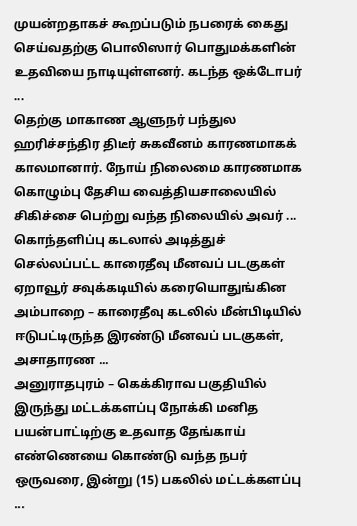முயன்றதாகச் கூறப்படும் நபரைக் கைது செய்வதற்கு பொலிஸார் பொதுமக்களின் உதவியை நாடியுள்ளனர். கடந்த ஒக்டோபர் ...
தெற்கு மாகாண ஆளுநர் பந்துல ஹரிச்சந்திர திடீர் சுகவீனம் காரணமாகக் காலமானார். நோய் நிலைமை காரணமாக கொழும்பு தேசிய வைத்தியசாலையில் சிகிச்சை பெற்று வந்த நிலையில் அவர் ...
கொந்தளிப்பு கடலால் அடித்துச் செல்லப்பட்ட காரைதீவு மீனவப் படகுகள் ஏறாவூர் சவுக்கடியில் கரையொதுங்கின அம்பாறை – காரைதீவு கடலில் மீன்பிடியில் ஈடுபட்டிருந்த இரண்டு மீனவப் படகுகள், அசாதாரண ...
அனுராதபுரம் – கெக்கிராவ பகுதியில் இருந்து மட்டக்களப்பு நோக்கி மனித பயன்பாட்டிற்கு உதவாத தேங்காய் எண்ணெயை கொண்டு வந்த நபர் ஒருவரை, இன்று (15) பகலில் மட்டக்களப்பு ...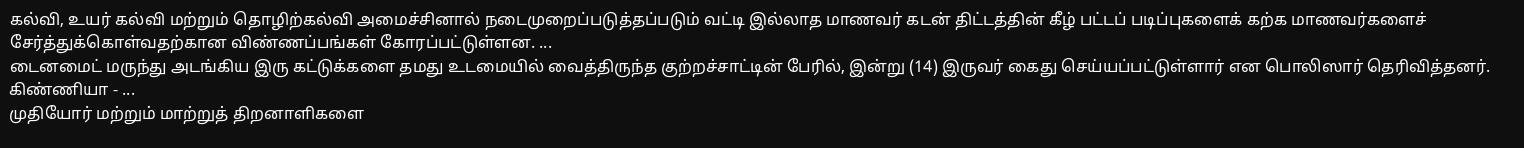கல்வி, உயர் கல்வி மற்றும் தொழிற்கல்வி அமைச்சினால் நடைமுறைப்படுத்தப்படும் வட்டி இல்லாத மாணவர் கடன் திட்டத்தின் கீழ் பட்டப் படிப்புகளைக் கற்க மாணவர்களைச் சேர்த்துக்கொள்வதற்கான விண்ணப்பங்கள் கோரப்பட்டுள்ளன. ...
டைனமைட் மருந்து அடங்கிய இரு கட்டுக்களை தமது உடமையில் வைத்திருந்த குற்றச்சாட்டின் பேரில், இன்று (14) இருவர் கைது செய்யப்பட்டுள்ளார் என பொலிஸார் தெரிவித்தனர். கிண்ணியா - ...
முதியோர் மற்றும் மாற்றுத் திறனாளிகளை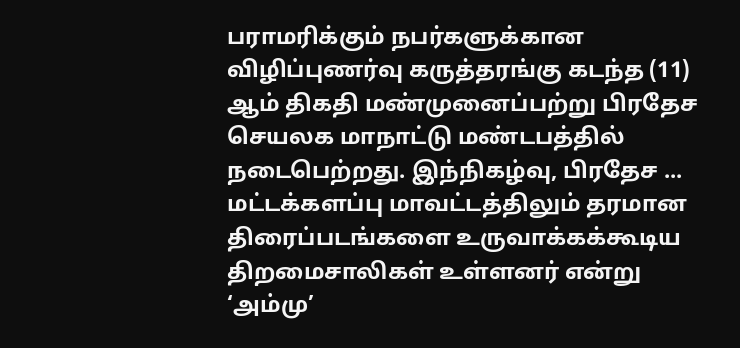பராமரிக்கும் நபர்களுக்கான விழிப்புணர்வு கருத்தரங்கு கடந்த (11) ஆம் திகதி மண்முனைப்பற்று பிரதேச செயலக மாநாட்டு மண்டபத்தில் நடைபெற்றது. இந்நிகழ்வு, பிரதேச ...
மட்டக்களப்பு மாவட்டத்திலும் தரமான திரைப்படங்களை உருவாக்கக்கூடிய திறமைசாலிகள் உள்ளனர் என்று ‘அம்மு’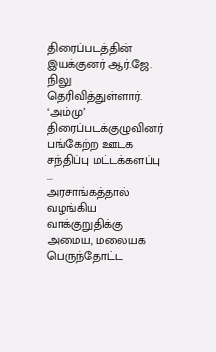திரைப்படத்தின் இயக்குனர் ஆர்.ஜே. நிலு தெரிவித்துள்ளார். ‘அம்மு’ திரைப்படக்குழுவினர் பங்கேற்ற ஊடக சந்திப்பு மட்டக்களப்பு ...
அரசாங்கத்தால் வழங்கிய வாக்குறுதிக்கு அமைய, மலையக பெருந்தோட்ட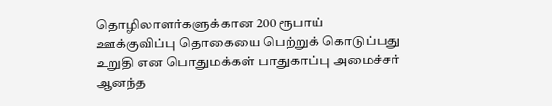தொழிலாளர்களுக்கான 200 ரூபாய் ஊக்குவிப்பு தொகையை பெற்றுக் கொடுப்பது உறுதி என பொதுமக்கள் பாதுகாப்பு அமைச்சர் ஆனந்த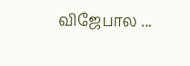விஜேபால ...